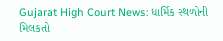Gujarat High Court News: ધાર્મિક સ્થળોની મિલકતો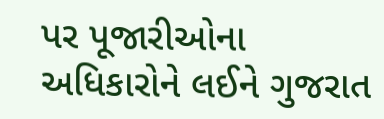પર પૂજારીઓના અધિકારોને લઈને ગુજરાત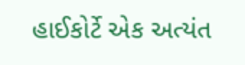હાઈકોર્ટે એક અત્યંત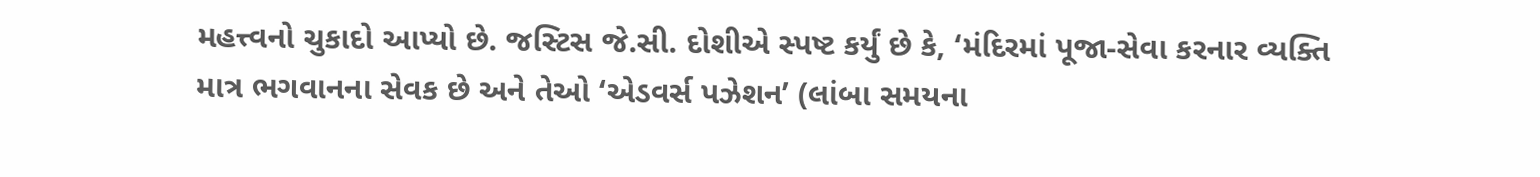મહત્ત્વનો ચુકાદો આપ્યો છે. જસ્ટિસ જે.સી. દોશીએ સ્પષ્ટ કર્યું છે કે, ‘મંદિરમાં પૂજા-સેવા કરનાર વ્યક્તિ માત્ર ભગવાનના સેવક છે અને તેઓ ‘એડવર્સ પઝેશન’ (લાંબા સમયના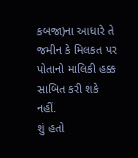કબજા)ના આધારે તે જમીન કે મિલકત પર પોતાનો માલિકી હક્ક સાબિત કરી શકે નહીં.
શું હતો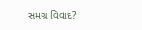સમગ્ર વિવાદ?